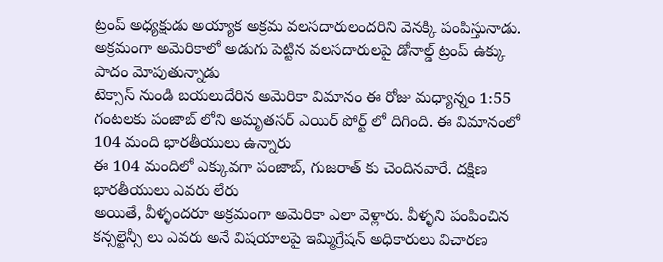ట్రంప్ అధ్యక్షుడు అయ్యాక అక్రమ వలసదారులందరిని వెనక్కి పంపిస్తునాడు. అక్రమంగా అమెరికాలో అడుగు పెట్టిన వలసదారులపై డోనాల్డ్ ట్రంప్ ఉక్కు పాదం మోపుతున్నాడు
టెక్సాస్ నుండి బయలుదేరిన అమెరికా విమానం ఈ రోజు మధ్యాన్నం 1:55 గంటలకు పంజాబ్ లోని అమృతసర్ ఎయిర్ పోర్ట్ లో దిగింది. ఈ విమానంలో 104 మంది భారతీయులు ఉన్నారు
ఈ 104 మందిలో ఎక్కువగా పంజాబ్, గుజరాత్ కు చెందినవారే. దక్షిణ భారతీయులు ఎవరు లేరు
అయితే, వీళ్ళందరూ అక్రమంగా అమెరికా ఎలా వెళ్లారు. వీళ్ళని పంపించిన కన్సల్టెన్సీ లు ఎవరు అనే విషయాలపై ఇమ్మిగ్రేషన్ అధికారులు విచారణ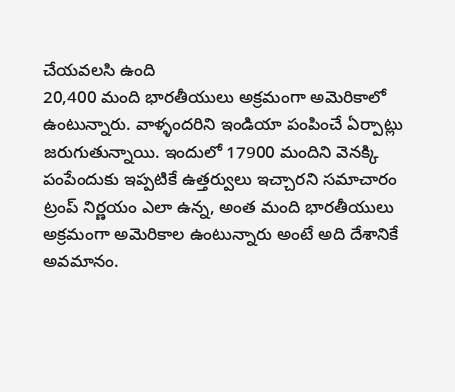చేయవలసి ఉంది
20,400 మంది భారతీయులు అక్రమంగా అమెరికాలో ఉంటున్నారు. వాళ్ళందరిని ఇండియా పంపించే ఏర్పాట్లు జరుగుతున్నాయి. ఇందులో 17900 మందిని వెనక్కి పంపేందుకు ఇప్పటికే ఉత్తర్వులు ఇచ్చారని సమాచారం
ట్రంప్ నిర్ణయం ఎలా ఉన్న, అంత మంది భారతీయులు అక్రమంగా అమెరికాల ఉంటున్నారు అంటే అది దేశానికే అవమానం.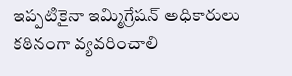ఇప్పటికైనా ఇమ్మిగ్రేషన్ అధికారులు కఠినంగా వ్యవరించాలి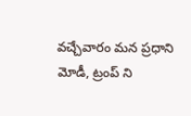వచ్చేవారం మన ప్రధాని మోడీ, ట్రంప్ ని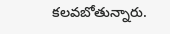కలవబోతున్నారు.